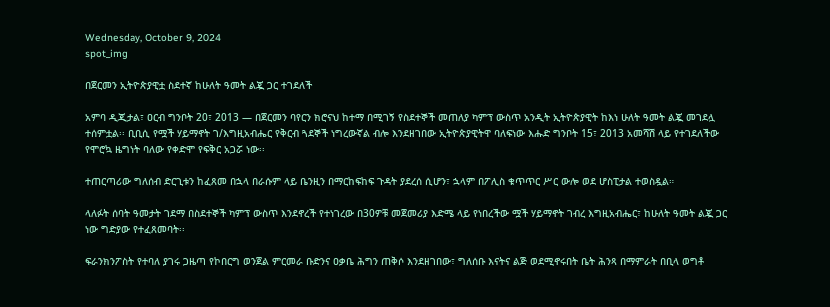Wednesday, October 9, 2024
spot_img

በጀርመን ኢትዮጵያዊቷ ስደተኛ ከሁለት ዓመት ልጇ ጋር ተገደለች

አምባ ዲጂታል፣ ዐርብ ግንቦት 20፣ 2013 ― በጀርመን ባየርን ክሮናህ ከተማ በሚገኝ የስደተኞች መጠለያ ካምፕ ውስጥ አንዲት ኢትዮጵያዊት ከእነ ሁለት ዓመት ልጇ መገደሏ ተሰምቷል፡፡ ቢቢሲ የሟች ሃይማኖት ገ/እግዚአብሔር የቅርብ ጓደኞች ነግረውኛል ብሎ እንደዘገበው ኢትዮጵያዊትዋ ባለፍነው እሑድ ግንቦት 15፣ 2013 አመሻሽ ላይ የተገደለችው የሞሮኳ ዜግነት ባለው የቀድሞ የፍቅር አጋሯ ነው፡፡

ተጠርጣሪው ግለሰብ ድርጊቱን ከፈጸመ በኋላ በራሱም ላይ ቤንዚን በማርከፍከፍ ጉዳት ያደረሰ ሲሆን፣ ኋላም በፖሊስ ቁጥጥር ሥር ውሎ ወደ ሆስፒታል ተወስዷል።

ላለፉት ሰባት ዓመታት ገደማ በስደተኞች ካምፕ ውስጥ እንደኖረች የተነገረው በ30ዎቹ መጀመሪያ እድሜ ላይ የነበረችው ሟች ሃይማኖት ገብረ እግዚአብሔር፣ ከሁለት ዓመት ልጇ ጋር ነው ግድያው የተፈጸመባት፡፡

ፍራንክንፖስት የተባለ ያገሩ ጋዜጣ የኮበርግ ወንጀል ምርመራ ቡድንና ዐቃቤ ሕግን ጠቅሶ እንደዘገበው፣ ግለሰቡ እናትና ልጅ ወደሚኖሩበት ቤት ሕንጻ በማምራት በቢላ ወግቶ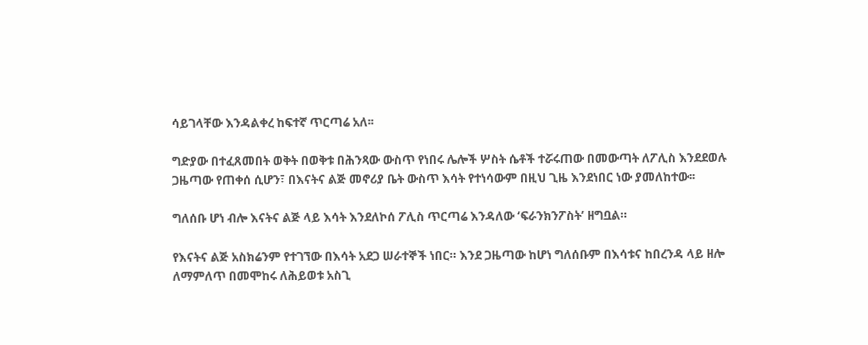ሳይገላቸው እንዳልቀረ ከፍተኛ ጥርጣሬ አለ፡፡

ግድያው በተፈጸመበት ወቅት በወቅቱ በሕንጻው ውስጥ የነበሩ ሌሎች ሦስት ሴቶች ተሯሩጠው በመውጣት ለፖሊስ እንደደወሉ ጋዜጣው የጠቀሰ ሲሆን፣ በእናትና ልጅ መኖሪያ ቤት ውስጥ እሳት የተነሳውም በዚህ ጊዜ እንደነበር ነው ያመለከተው፡፡

ግለሰቡ ሆነ ብሎ እናትና ልጅ ላይ እሳት እንደለኮሰ ፖሊስ ጥርጣሬ እንዳለው ‘ፍራንክንፖስት’ ዘግቧል።

የእናትና ልጅ አስክሬንም የተገኘው በእሳት አደጋ ሠራተኞች ነበር። እንደ ጋዜጣው ከሆነ ግለሰቡም በእሳቱና ከበረንዳ ላይ ዘሎ ለማምለጥ በመሞከሩ ለሕይወቱ አስጊ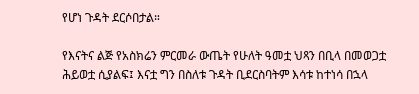የሆነ ጉዳት ደርሶበታል።

የእናትና ልጅ የአስክሬን ምርመራ ውጤት የሁለት ዓመቷ ህጻን በቢላ በመወጋቷ ሕይወቷ ሲያልፍ፤ እናቷ ግን በስለቱ ጉዳት ቢደርስባትም እሳቱ ከተነሳ በኋላ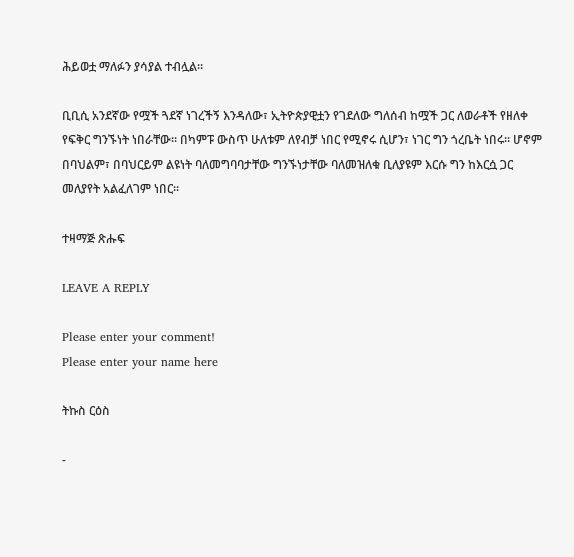ሕይወቷ ማለፉን ያሳያል ተብሏል።

ቢቢሲ አንደኛው የሟች ጓደኛ ነገረችኝ እንዳለው፣ ኢትዮጵያዊቷን የገደለው ግለሰብ ከሟች ጋር ለወራቶች የዘለቀ የፍቅር ግንኙነት ነበራቸው። በካምፑ ውስጥ ሁለቱም ለየብቻ ነበር የሚኖሩ ሲሆን፣ ነገር ግን ጎረቤት ነበሩ። ሆኖም በባህልም፣ በባህርይም ልዩነት ባለመግባባታቸው ግንኙነታቸው ባለመዝለቁ ቢለያዩም እርሱ ግን ከእርሷ ጋር መለያየት አልፈለገም ነበር።

ተዛማጅ ጽሑፍ

LEAVE A REPLY

Please enter your comment!
Please enter your name here

ትኩስ ርዕስ

-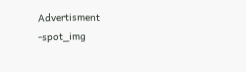Advertisment -spot_img